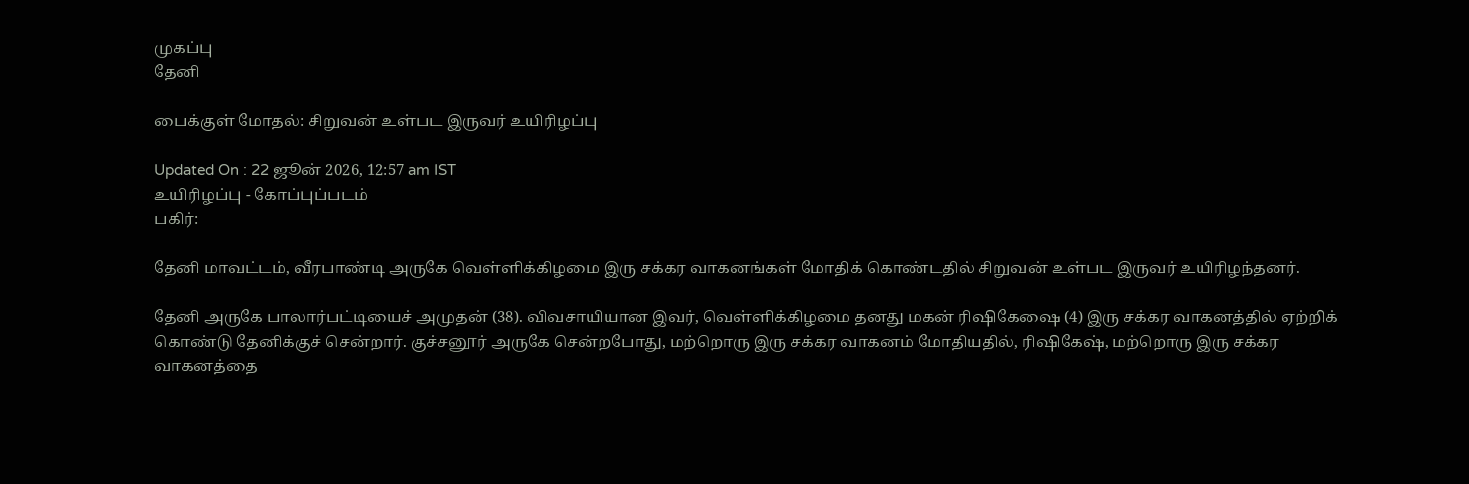முகப்பு
தேனி

பைக்குள் மோதல்: சிறுவன் உள்பட இருவர் உயிரிழப்பு

Updated On : 22 ஜூன் 2026, 12:57 am IST
உயிரிழப்பு - கோப்புப்படம்
பகிர்:

தேனி மாவட்டம், வீரபாண்டி அருகே வெள்ளிக்கிழமை இரு சக்கர வாகனங்கள் மோதிக் கொண்டதில் சிறுவன் உள்பட இருவர் உயிரிழந்தனர்.

தேனி அருகே பாலார்பட்டியைச் அமுதன் (38). விவசாயியான இவர், வெள்ளிக்கிழமை தனது மகன் ரிஷிகேஷை (4) இரு சக்கர வாகனத்தில் ஏற்றிக் கொண்டு தேனிக்குச் சென்றார். குச்சனூர் அருகே சென்றபோது, மற்றொரு இரு சக்கர வாகனம் மோதியதில், ரிஷிகேஷ், மற்றொரு இரு சக்கர வாகனத்தை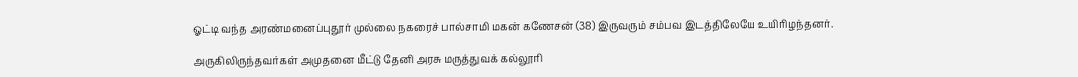ஓட்டி வந்த அரண்மனைப்புதூர் முல்லை நகரைச் பால்சாமி மகன் கணேசன் (38) இருவரும் சம்பவ இடத்திலேயே உயிரிழந்தனர்.

அருகிலிருந்தவர்கள் அமுதனை மீட்டு தேனி அரசு மருத்துவக் கல்லூரி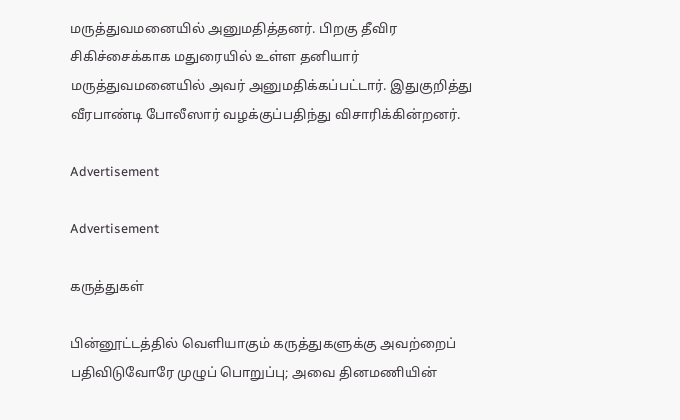மருத்துவமனையில் அனுமதித்தனர். பிறகு தீவிர சிகிச்சைக்காக மதுரையில் உள்ள தனியார் மருத்துவமனையில் அவர் அனுமதிக்கப்பட்டார். இதுகுறித்து வீரபாண்டி போலீஸார் வழக்குப்பதிந்து விசாரிக்கின்றனர்.

Advertisement

Advertisement

கருத்துகள்

பின்னூட்டத்தில் வெளியாகும் கருத்துகளுக்கு அவற்றைப் பதிவிடுவோரே முழுப் பொறுப்பு; அவை தினமணியின்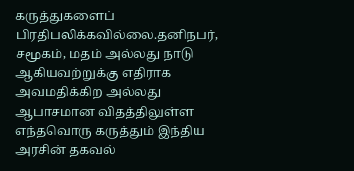கருத்துகளைப் பிரதிபலிக்கவில்லை.தனிநபர், சமூகம், மதம் அல்லது நாடு ஆகியவற்றுக்கு எதிராக அவமதிக்கிற அல்லது ஆபாசமான விதத்திலுள்ள எந்தவொரு கருத்தும் இந்திய அரசின் தகவல்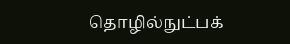தொழில்நுட்பக்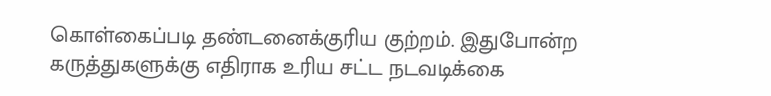கொள்கைப்படி தண்டனைக்குரிய குற்றம். இதுபோன்ற கருத்துகளுக்கு எதிராக உரிய சட்ட நடவடிக்கை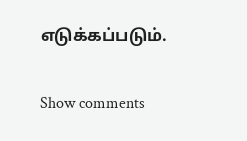எடுக்கப்படும்.

Show comments